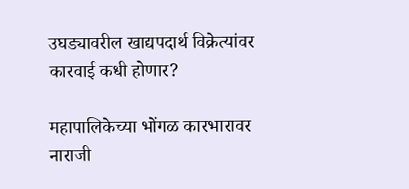उघड्यावरील खाद्यपदार्थ विक्रेत्यांवर कारवाई कधी होणार?

महापालिकेच्या भोंगळ कारभारावर नाराजी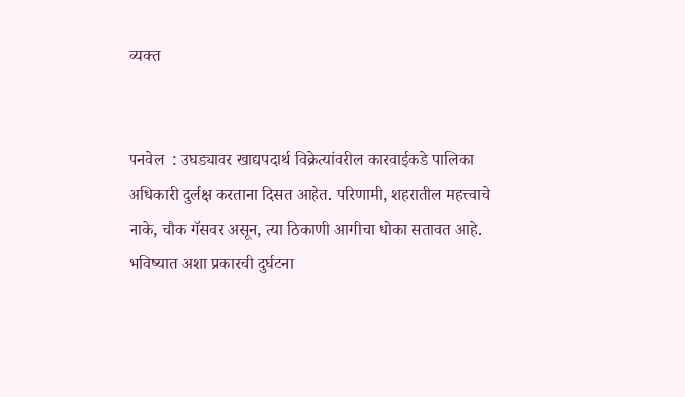व्यक्त


पनवेल  : उघड्यावर खाद्यपदार्थ विक्रेत्यांवरील कारवाईकडे पालिका अधिकारी दुर्लक्ष करताना दिसत आहेत. परिणामी, शहरातील महत्त्वाचे नाके, चौक गॅसवर असून, त्या ठिकाणी आगीचा धोका सतावत आहे. भविष्यात अशा प्रकारची दुर्घटना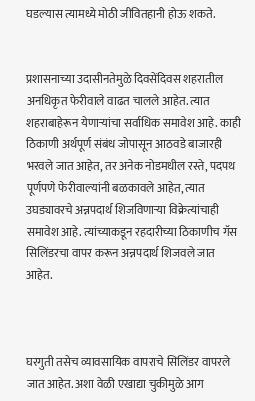घडल्यास त्यामध्ये मोठी जीवितहानी होऊ शकते.


प्रशासनाच्या उदासीनतेमुळे दिवसेंदिवस शहरातील अनधिकृत फेरीवाले वाढत चालले आहेत. त्यात शहराबाहेरून येणाऱ्यांचा सर्वाधिक समावेश आहे. काही ठिकाणी अर्थपूर्ण संबंध जोपासून आठवडे बाजारही भरवले जात आहेत, तर अनेक नोडमधील रस्ते, पदपथ पूर्णपणे फेरीवाल्यांनी बळकावले आहेत, त्यात उघड्यावरचे अन्नपदार्थ शिजविणाऱ्या विक्रेत्यांचाही समावेश आहे. त्यांच्याकडून रहदारीच्या ठिकाणीच गॅस सिलिंडरचा वापर करून अन्नपदार्थ शिजवले जात आहेत.



घरगुती तसेच व्यावसायिक वापराचे सिलिंडर वापरले जात आहेत. अशा वेळी एखाद्या चुकीमुळे आग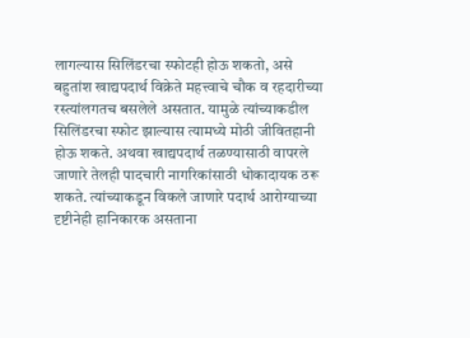लागल्यास सिलिंडरचा स्फोटही होऊ शकतो, असे बहुतांश खाद्यपदार्थ विक्रेते महत्त्वाचे चौक व रहदारीच्या रस्त्यांलगतच बसलेले असतात. यामुळे त्यांच्याकडील सिलिंडरचा स्फोट झाल्यास त्यामध्ये मोठी जीवितहानी होऊ शकते. अथवा खाद्यपदार्थ तळण्यासाठी वापरले जाणारे तेलही पादचारी नागरिकांसाठी धोकादायक ठरू शकते. त्यांच्याकडून विकले जाणारे पदार्थ आरोग्याच्या दृष्टीनेही हानिकारक असताना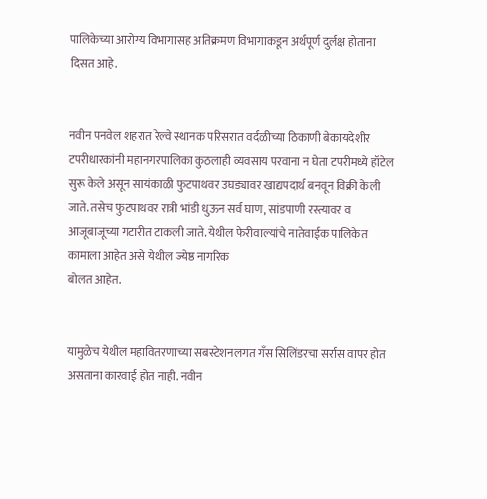पालिकेच्या आरोग्य विभागासह अतिक्रमण विभागाकडून अर्थपूर्ण दुर्लक्ष होताना दिसत आहे.


नवीन पनवेल शहरात रेल्वे स्थानक परिसरात वर्दळीच्या ठिकाणी बेकायदेशीर टपरीधारकांनी महानगरपालिका कुठलाही व्यवसाय परवाना न घेता टपरीमध्ये हॉटेल सुरू केले असून सायंकाळी फुटपाथवर उघड्यावर खाद्यपदार्थ बनवून विक्री केली जाते. तसेच फुटपाथवर रात्री भांडी धुऊन सर्व घाण, सांडपाणी रस्त्यावर व आजूबाजूच्या गटारीत टाकली जाते. येथील फेरीवाल्यांचे नातेवाईक पालिकेत कामाला आहेत असे येथील ज्येष्ठ नागरिक
बोलत आहेत.


यामुळेच येथील महावितरणाच्या सबस्टेशनलगत गँस सिलिंडरचा सर्रास वापर होत असताना कारवाई होत नाही. नवीन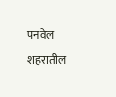पनवेल शहरातील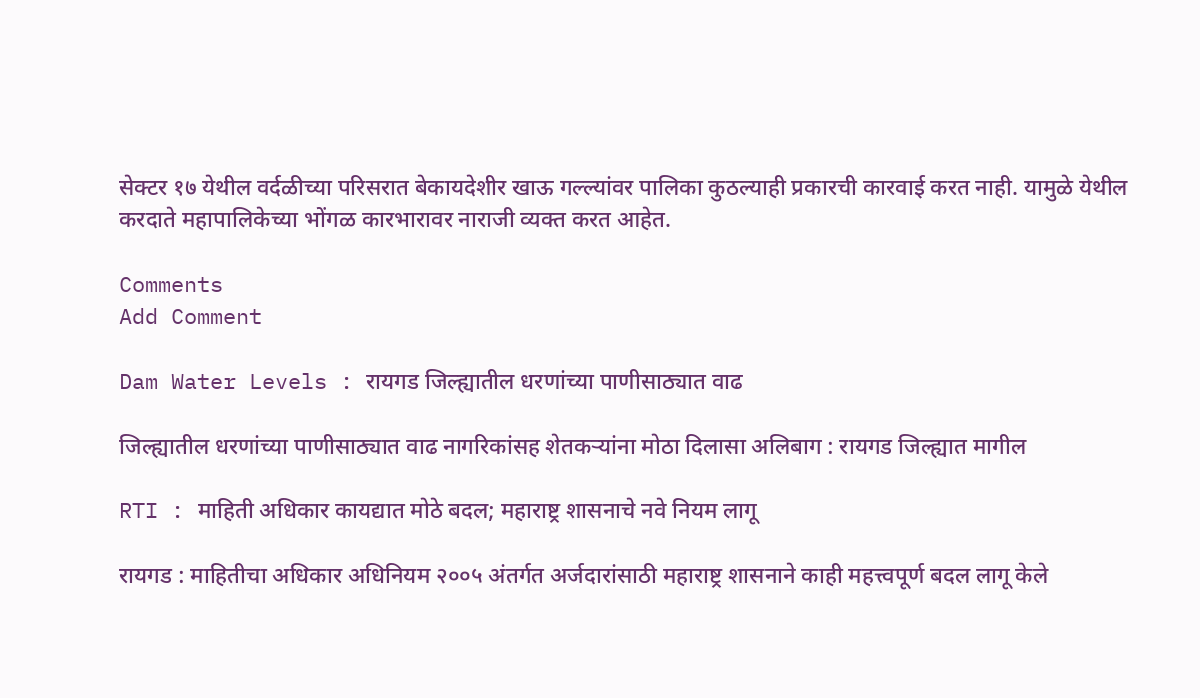सेक्टर १७ येथील वर्दळीच्या परिसरात बेकायदेशीर खाऊ गल्ल्यांवर पालिका कुठल्याही प्रकारची कारवाई करत नाही. यामुळे येथील करदाते महापालिकेच्या भोंगळ कारभारावर नाराजी व्यक्त करत आहेत.

Comments
Add Comment

Dam Water Levels : रायगड जिल्ह्यातील धरणांच्या पाणीसाठ्यात वाढ

जिल्ह्यातील धरणांच्या पाणीसाठ्यात वाढ नागरिकांसह शेतकऱ्यांना मोठा दिलासा अलिबाग : रायगड जिल्ह्यात मागील

RTI : माहिती अधिकार कायद्यात मोठे बदल; महाराष्ट्र शासनाचे नवे नियम लागू

रायगड : माहितीचा अधिकार अधिनियम २००५ अंतर्गत अर्जदारांसाठी महाराष्ट्र शासनाने काही महत्त्वपूर्ण बदल लागू केले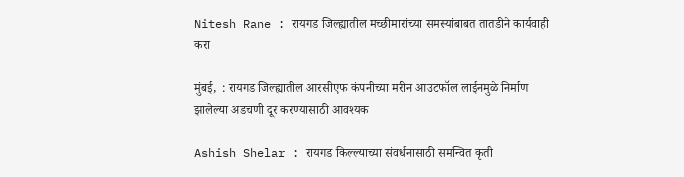Nitesh Rane : रायगड जिल्ह्यातील मच्छीमारांच्या समस्यांबाबत तातडीने कार्यवाही करा

मुंबई,  : रायगड जिल्ह्यातील आरसीएफ कंपनीच्या मरीन आउटफॉल लाईनमुळे निर्माण झालेल्या अडचणी दूर करण्यासाठी आवश्यक

Ashish Shelar : रायगड किल्ल्याच्या संवर्धनासाठी समन्वित कृती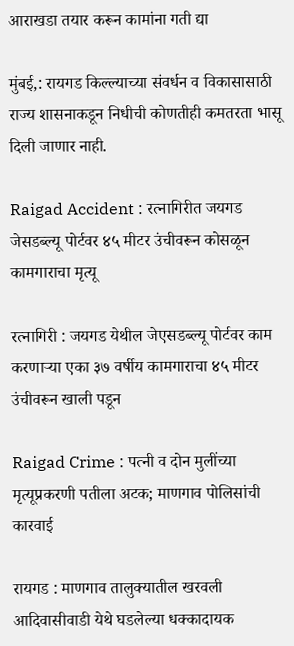आराखडा तयार करून कामांना गती द्या

मुंबई,: रायगड किल्ल्याच्या संवर्धन व विकासासाठी राज्य शासनाकडून निधीची कोणतीही कमतरता भासू दिली जाणार नाही.

Raigad Accident : रत्नागिरीत जयगड जेसडब्ल्यू पोर्टवर ४५ मीटर उंचीवरून कोसळून कामगाराचा मृत्यू

रत्नागिरी : जयगड येथील जेएसडब्ल्यू पोर्टवर काम करणाऱ्या एका ३७ वर्षीय कामगाराचा ४५ मीटर उंचीवरून खाली पडून

Raigad Crime : पत्नी व दोन मुलींच्या मृत्यूप्रकरणी पतीला अटक; माणगाव पोलिसांची कारवाई

रायगड : माणगाव तालुक्यातील खरवली आदिवासीवाडी येथे घडलेल्या धक्कादायक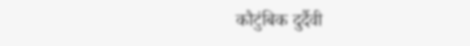कौटुंबिक दुर्दैवी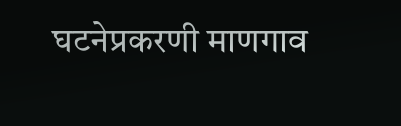घटनेप्रकरणी माणगाव